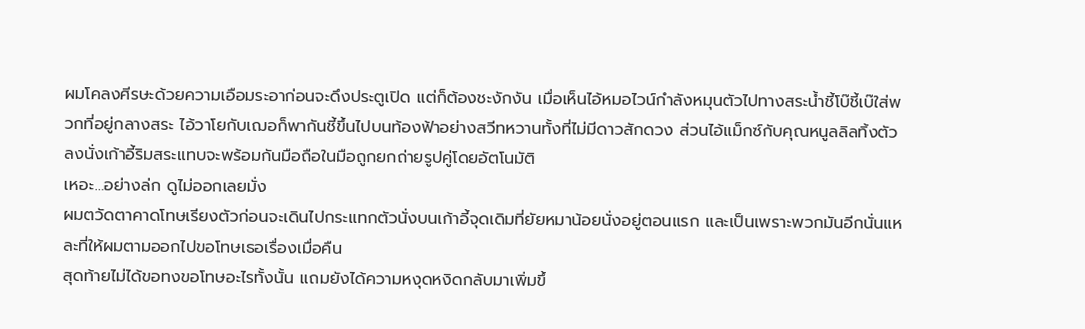ผมโคลงศีรษะด้วยความเอือมระอาก่อนจะดึงประตูเปิด แต่ก็ต้องชะงักงัน เมื่อเห็นไอ้หมอไวน์กำลังหมุนตัวไปทางสระน้ำชี้โบ๊ชี้เบ๊ใส่พวกที่อยู่กลางสระ ไอ้วาโยกับเฌอก็พากันชี้ขึ้นไปบนท้องฟ้าอย่างสวีทหวานทั้งที่ไม่มีดาวสักดวง ส่วนไอ้แม็กซ์กับคุณหนูลลิลทิ้งตัวลงนั่งเก้าอี้ริมสระแทบจะพร้อมกันมือถือในมือถูกยกถ่ายรูปคู่โดยอัตโนมัติ
เหอะ…อย่างล่ก ดูไม่ออกเลยมั่ง
ผมตวัดตาคาดโทษเรียงตัวก่อนจะเดินไปกระแทกตัวนั่งบนเก้าอี้จุดเดิมที่ยัยหมาน้อยนั่งอยู่ตอนแรก และเป็นเพราะพวกมันอีกนั่นแหละที่ให้ผมตามออกไปขอโทษเธอเรื่องเมื่อคืน
สุดท้ายไม่ได้ขอทงขอโทษอะไรทั้งนั้น แถมยังได้ความหงุดหงิดกลับมาเพิ่มขึ้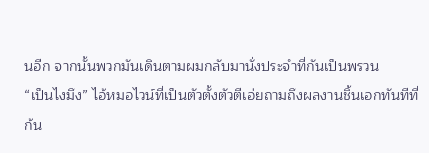นอีก จากนั้นพวกมันเดินตามผมกลับมานั่งประจำที่กันเป็นพรวน
“เป็นไงมึง” ไอ้หมอไวน์ที่เป็นตัวตั้งตัวตีเอ่ยถามถึงผลงานชิ้นเอกทันทีที่ก้น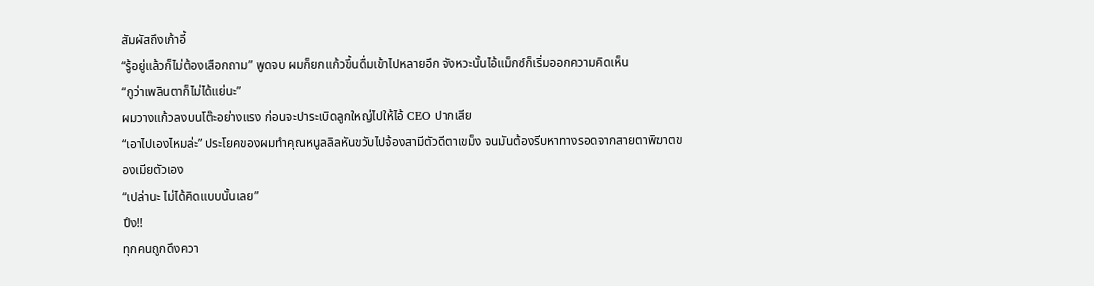สัมผัสถึงเก้าอี้
“รู้อยู่แล้วก็ไม่ต้องเสือกถาม” พูดจบ ผมก็ยกแก้วขึ้นดื่มเข้าไปหลายอึก จังหวะนั้นไอ้แม็กซ์ก็เริ่มออกความคิดเห็น
“กูว่าเพลินตาก็ไม่ได้แย่นะ”
ผมวางแก้วลงบนโต๊ะอย่างแรง ก่อนจะปาระเบิดลูกใหญ่ไปให้ไอ้ CEO ปากเสีย
“เอาไปเองไหมล่ะ” ประโยคของผมทำคุณหนูลลิลหันขวับไปจ้องสามีตัวดีตาเขม็ง จนมันต้องรีบหาทางรอดจากสายตาพิฆาตของเมียตัวเอง
“เปล่านะ ไม่ได้คิดแบบนั้นเลย”
ปึง!!
ทุกคนถูกดึงควา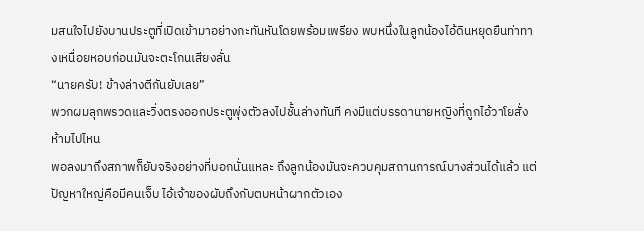มสนใจไปยังบานประตูที่เปิดเข้ามาอย่างกะทันหันโดยพร้อมเพรียง พบหนึ่งในลูกน้องไอ้ดินหยุดยืนท่าทางเหนื่อยหอบก่อนมันจะตะโกนเสียงลั่น
“นายครับ! ข้างล่างตีกันยับเลย”
พวกผมลุกพรวดและวิ่งตรงออกประตูพุ่งตัวลงไปชั้นล่างทันที คงมีแต่บรรดานายหญิงที่ถูกไอ้วาโยสั่งห้ามไปไหน
พอลงมาถึงสภาพก็ยับจริงอย่างที่บอกนั่นแหละ ถึงลูกน้องมันจะควบคุมสถานการณ์บางส่วนได้แล้ว แต่ปัญหาใหญ่คือมีคนเจ็บ ไอ้เจ้าของผับถึงกับตบหน้าผากตัวเอง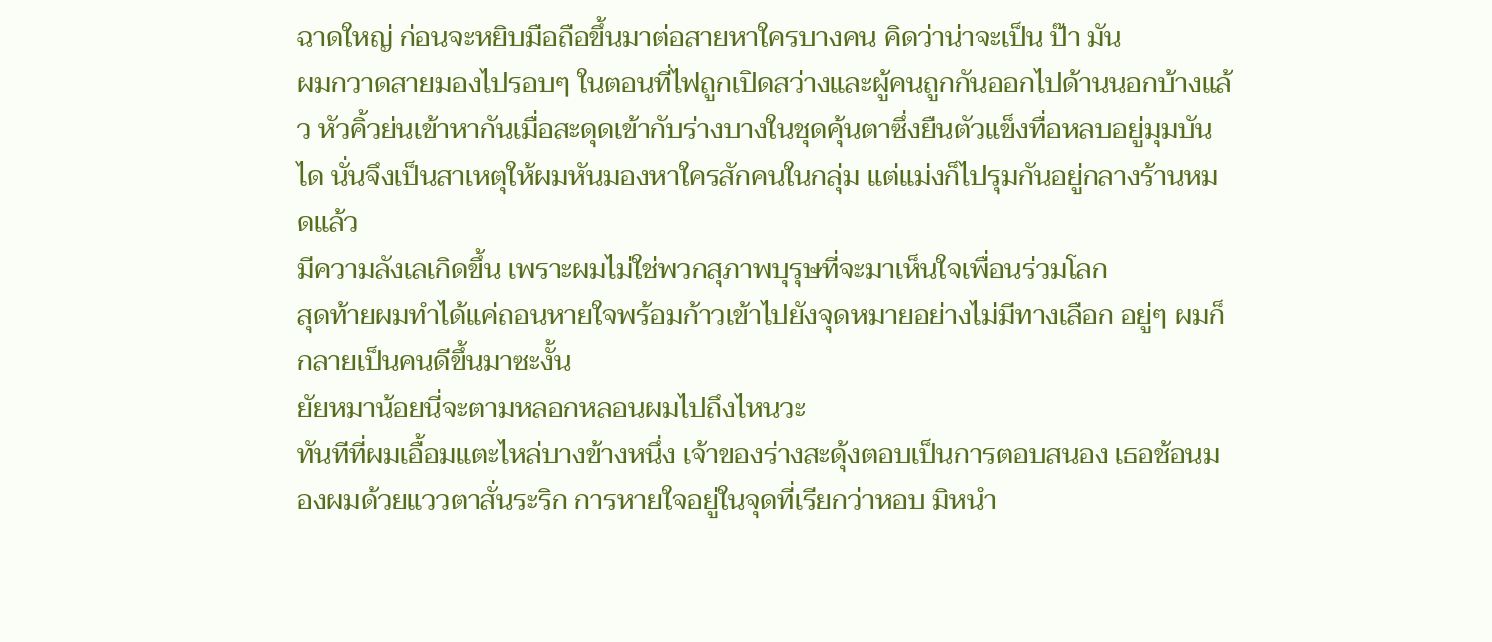ฉาดใหญ่ ก่อนจะหยิบมือถือขึ้นมาต่อสายหาใครบางคน คิดว่าน่าจะเป็น ป๊า มัน
ผมกวาดสายมองไปรอบๆ ในตอนที่ไฟถูกเปิดสว่างและผู้คนถูกกันออกไปด้านนอกบ้างแล้ว หัวคิ้วย่นเข้าหากันเมื่อสะดุดเข้ากับร่างบางในชุดคุ้นตาซึ่งยืนตัวแข็งทื่อหลบอยู่มุมบันได นั่นจึงเป็นสาเหตุให้ผมหันมองหาใครสักคนในกลุ่ม แต่แม่งก็ไปรุมกันอยู่กลางร้านหมดแล้ว
มีความลังเลเกิดขึ้น เพราะผมไม่ใช่พวกสุภาพบุรุษที่จะมาเห็นใจเพื่อนร่วมโลก
สุดท้ายผมทำได้แค่ถอนหายใจพร้อมก้าวเข้าไปยังจุดหมายอย่างไม่มีทางเลือก อยู่ๆ ผมก็กลายเป็นคนดีขึ้นมาซะงั้น
ยัยหมาน้อยนี่จะตามหลอกหลอนผมไปถึงไหนวะ
ทันทีที่ผมเอื้อมแตะไหล่บางข้างหนึ่ง เจ้าของร่างสะดุ้งตอบเป็นการตอบสนอง เธอช้อนมองผมด้วยแววตาสั่นระริก การหายใจอยู่ในจุดที่เรียกว่าหอบ มิหนำ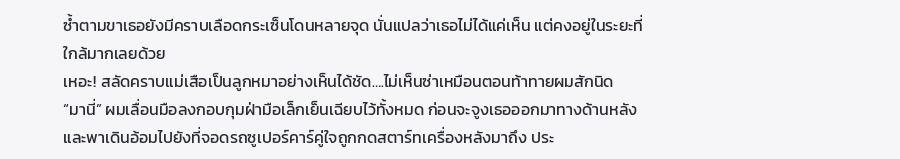ซ้ำตามขาเธอยังมีคราบเลือดกระเซ็นโดนหลายจุด นั่นแปลว่าเธอไม่ได้แค่เห็น แต่คงอยู่ในระยะที่ใกล้มากเลยด้วย
เหอะ! สลัดคราบแม่เสือเป็นลูกหมาอย่างเห็นได้ชัด….ไม่เห็นซ่าเหมือนตอนท้าทายผมสักนิด
“มานี่” ผมเลื่อนมือลงกอบกุมฝ่ามือเล็กเย็นเฉียบไว้ทั้งหมด ก่อนจะจูงเธอออกมาทางด้านหลังและพาเดินอ้อมไปยังที่จอดรถซูเปอร์คาร์คู่ใจถูกกดสตาร์ทเครื่องหลังมาถึง ประ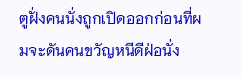ตูฝั่งคนนั่งถูกเปิดออกก่อนที่ผมจะดันคนขวัญหนีดีฝ่อนั่ง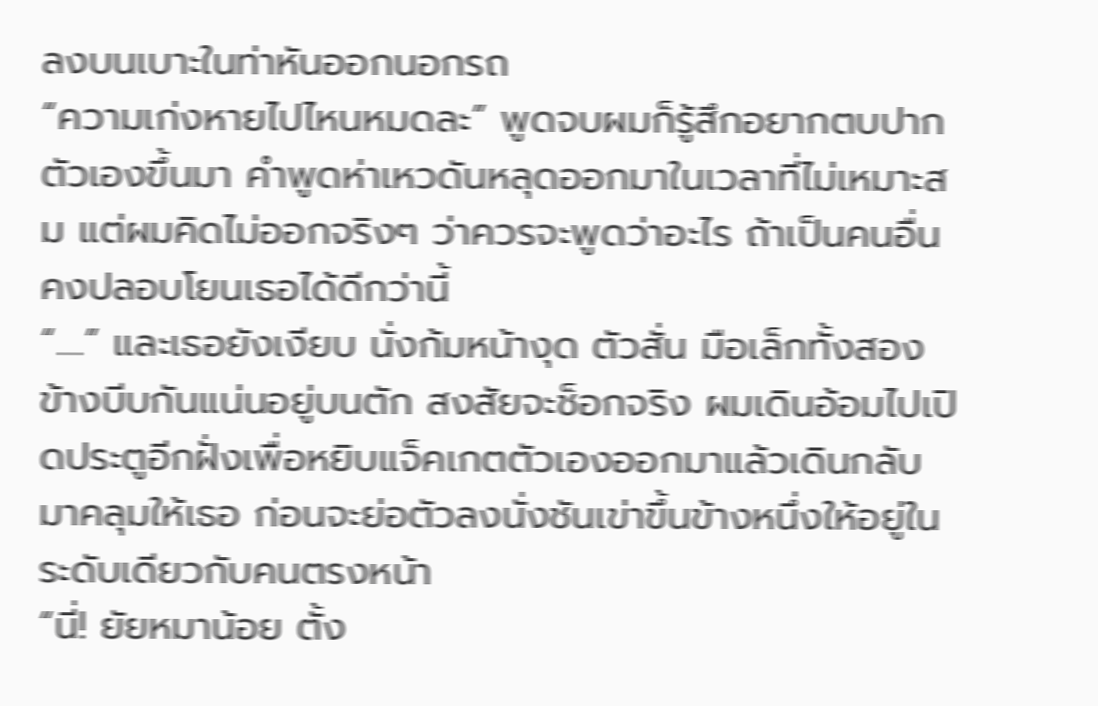ลงบนเบาะในท่าหันออกนอกรถ
“ความเก่งหายไปไหนหมดละ” พูดจบผมก็รู้สึกอยากตบปากตัวเองขึ้นมา คำพูดห่าเหวดันหลุดออกมาในเวลาที่ไม่เหมาะสม แต่ผมคิดไม่ออกจริงๆ ว่าควรจะพูดว่าอะไร ถ้าเป็นคนอื่นคงปลอบโยนเธอได้ดีกว่านี้
“....” และเธอยังเงียบ นั่งก้มหน้างุด ตัวสั่น มือเล็กทั้งสองข้างบีบกันแน่นอยู่บนตัก สงสัยจะช็อกจริง ผมเดินอ้อมไปเปิดประตูอีกฝั่งเพื่อหยิบแจ็คเกตตัวเองออกมาแล้วเดินกลับมาคลุมให้เธอ ก่อนจะย่อตัวลงนั่งชันเข่าขึ้นข้างหนึ่งให้อยู่ในระดับเดียวกับคนตรงหน้า
“นี่! ยัยหมาน้อย ตั้ง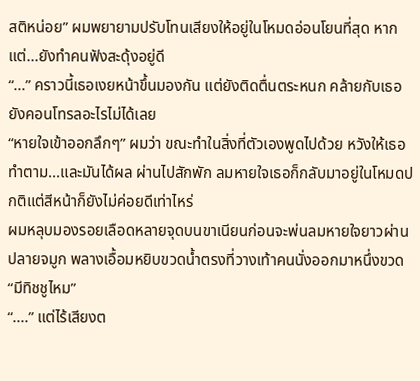สติหน่อย” ผมพยายามปรับโทนเสียงให้อยู่ในโหมดอ่อนโยนที่สุด หากแต่...ยังทำคนฟังสะดุ้งอยู่ดี
“...” คราวนี้เธอเงยหน้าขึ้นมองกัน แต่ยังติดตื่นตระหนก คล้ายกับเธอยังคอนโทรลอะไรไม่ได้เลย
“หายใจเข้าออกลึกๆ” ผมว่า ขณะทำในสิ่งที่ตัวเองพูดไปด้วย หวังให้เธอทำตาม...และมันได้ผล ผ่านไปสักพัก ลมหายใจเธอก็กลับมาอยู่ในโหมดปกติแต่สีหน้าก็ยังไม่ค่อยดีเท่าไหร่
ผมหลุบมองรอยเลือดหลายจุดบนขาเนียนก่อนจะพ่นลมหายใจยาวผ่านปลายจมูก พลางเอื้อมหยิบขวดน้ำตรงที่วางเท้าคนนั่งออกมาหนึ่งขวด
“มีทิชชูไหม”
“....” แต่ไร้เสียงต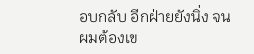อบกลับ อีกฝ่ายยังนิ่ง จนผมต้องเข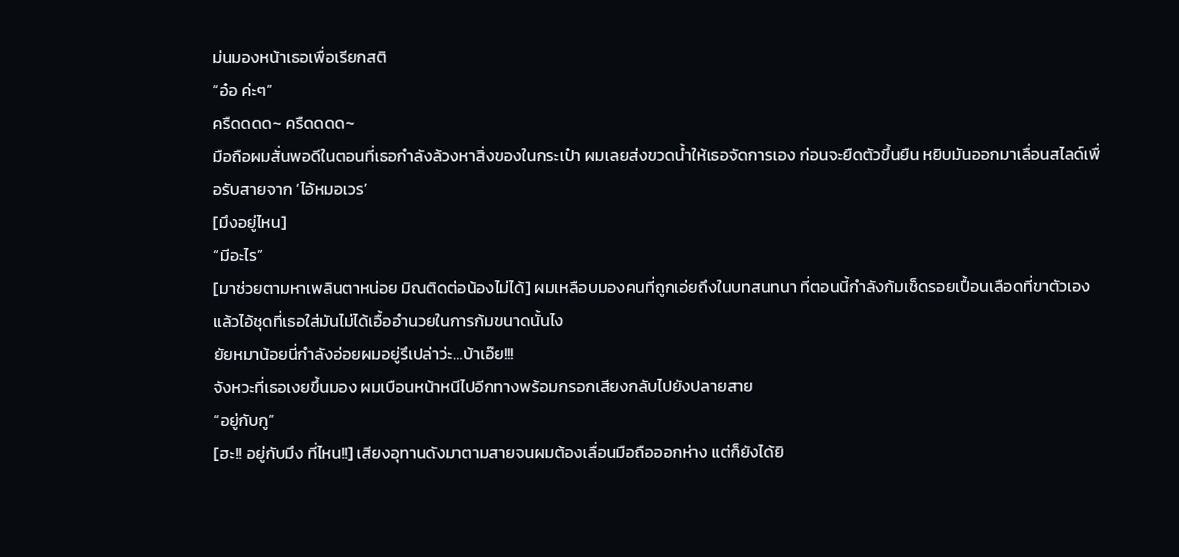ม่นมองหน้าเธอเพื่อเรียกสติ
“อ๋อ ค่ะๆ”
ครืดดดด~ ครืดดดด~
มือถือผมสั่นพอดีในตอนที่เธอกำลังล้วงหาสิ่งของในกระเป๋า ผมเลยส่งขวดน้ำให้เธอจัดการเอง ก่อนจะยืดตัวขึ้นยืน หยิบมันออกมาเลื่อนสไลด์เพื่อรับสายจาก ‘ไอ้หมอเวร’
[มึงอยู่ไหน]
“มีอะไร”
[มาช่วยตามหาเพลินตาหน่อย มิณติดต่อน้องไม่ได้] ผมเหลือบมองคนที่ถูกเอ่ยถึงในบทสนทนา ที่ตอนนี้กำลังก้มเช็ดรอยเปื้อนเลือดที่ขาตัวเอง แล้วไอ้ชุดที่เธอใส่มันไม่ได้เอื้ออำนวยในการก้มขนาดนั้นไง
ยัยหมาน้อยนี่กำลังอ่อยผมอยู่รึเปล่าว่ะ…บ้าเอ๊ย!!!
จังหวะที่เธอเงยขึ้นมอง ผมเบือนหน้าหนีไปอีกทางพร้อมกรอกเสียงกลับไปยังปลายสาย
“อยู่กับกู”
[ฮะ!! อยู่กับมึง ที่ไหน!!] เสียงอุทานดังมาตามสายจนผมต้องเลื่อนมือถือออกห่าง แต่ก็ยังได้ยิ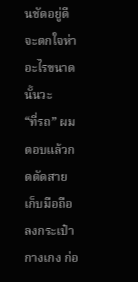นชัดอยู่ดี จะตกใจห่าอะไรขนาดนั้นวะ
“ที่รถ” ผมตอบแล้วกดตัดสาย เก็บมือถือลงกระเป๋ากางเกง ก่อ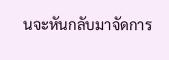นจะหันกลับมาจัดการ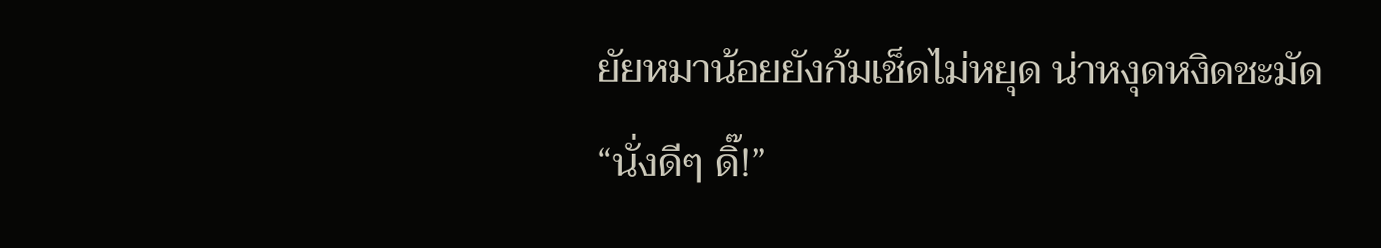ยัยหมาน้อยยังก้มเช็ดไม่หยุด น่าหงุดหงิดชะมัด
“นั่งดีๆ ดิ๊!”